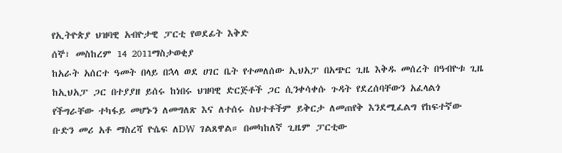የኢትዮጵያ ህዝባዊ አብዮታዊ ፓርቲ የወደፊት እቅድ
ሰኞ፣ መስከረም 14 2011ማስታወቂያ
ከአራት አሰርተ ዓመት በላይ በኋላ ወደ ሀገር ቤት የተመለሰው ኢህአፓ በአጭር ጊዜ እቅዱ መሰረት በዓብዮቱ ጊዜ ከኢህአፓ ጋር በተያያዘ ይሰሩ ከነበሩ ህዝባዊ ድርጅቶች ጋር ሲንቀሳቀሱ ጉዳት የደረሰባቸውን አፈላልጎ የችግራቸው ተካፋይ መሆኑን ለመግለጽ እና ለተሰሩ ስህተቶችም ይቅርታ ለመጠየቅ እንደሚፈልግ የከፍተኛው ቡድን መሪ አቶ ማስረሻ ዮሴፍ ለDW ገልጸዋል። በመካከለኛ ጊዜም ፓርቲው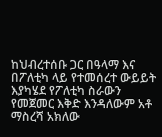ከህብረተሰቡ ጋር በዓላማ እና በፖለቲካ ላይ የተመሰረተ ውይይት እያካሄደ የፖለቲካ ስራውን የመጀመር እቅድ እንዳለውም አቶ ማስረሻ አክለው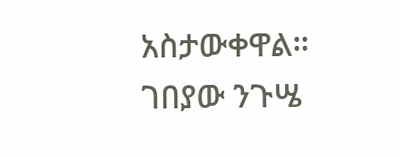አስታውቀዋል።
ገበያው ንጉሤ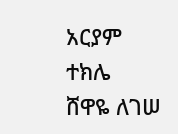አርያም ተክሌ
ሸዋዬ ለገሠ